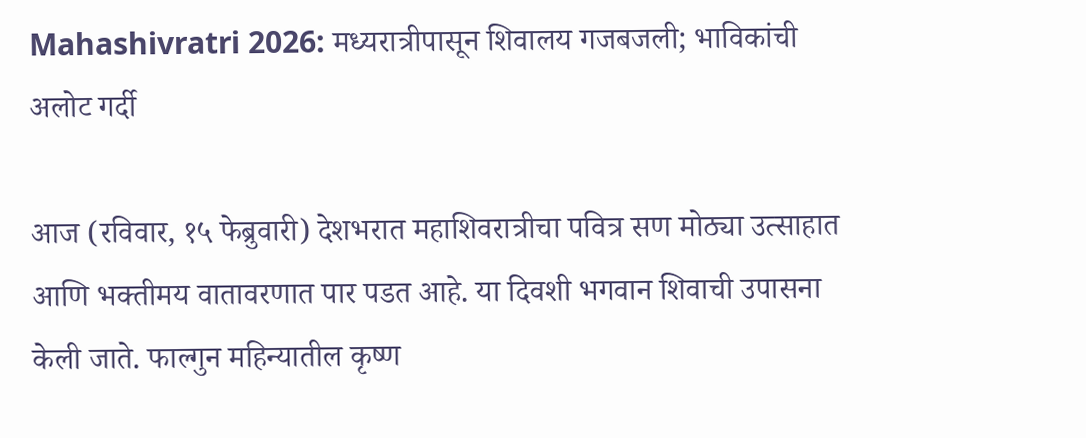Mahashivratri 2026: मध्यरात्रीपासून शिवालय गजबजली; भाविकांची अलोट गर्दी

आज (रविवार, १५ फेब्रुवारी) देशभरात महाशिवरात्रीचा पवित्र सण मोठ्या उत्साहात आणि भक्तीमय वातावरणात पार पडत आहे. या दिवशी भगवान शिवाची उपासना केली जाते. फाल्गुन महिन्यातील कृष्ण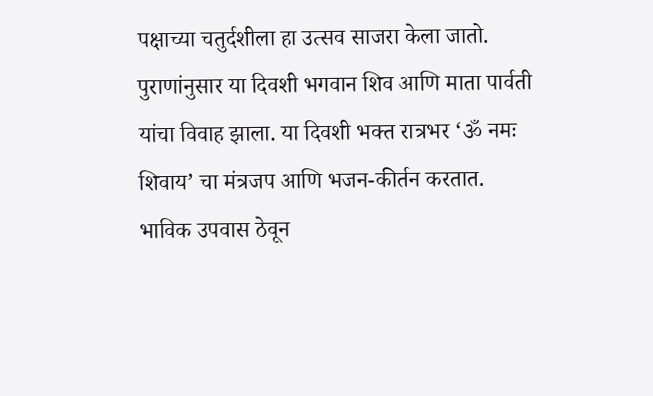पक्षाच्या चतुर्दशीला हा उत्सव साजरा केला जातो. पुराणांनुसार या दिवशी भगवान शिव आणि माता पार्वती यांचा विवाह झाला. या दिवशी भक्त रात्रभर ‘ॐ नमः शिवाय’ चा मंत्रजप आणि भजन-कीर्तन करतात. भाविक उपवास ठेवून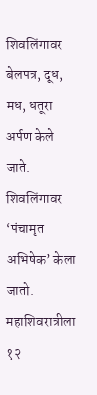शिवलिंगावर बेलपत्र, दूध, मध, धतूरा अर्पण केले जाते. शिवलिंगावर ‘पंचामृत अभिषेक’ केला जातो. महाशिवरात्रीला १२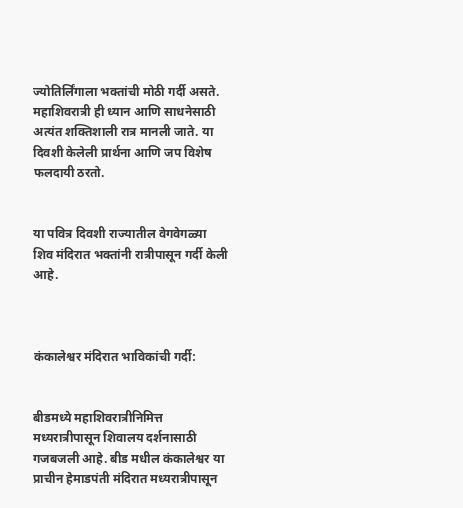ज्योतिर्लिंगाला भक्तांची मोठी गर्दी असते. महाशिवरात्री ही ध्यान आणि साधनेसाठी अत्यंत शक्तिशाली रात्र मानली जाते. या दिवशी केलेली प्रार्थना आणि जप विशेष फलदायी ठरतो.


या पवित्र दिवशी राज्यातील वेगवेगळ्या शिव मंदिरात भक्तांनी रात्रीपासून गर्दी केली आहे.



कंकालेश्वर मंदिरात भाविकांची गर्दी:


बीडमध्ये महाशिवरात्रीनिमित्त मध्यरात्रीपासून शिवालय दर्शनासाठी गजबजली आहे. बीड मधील कंकालेश्वर या प्राचीन हेमाडपंती मंदिरात मध्यरात्रीपासून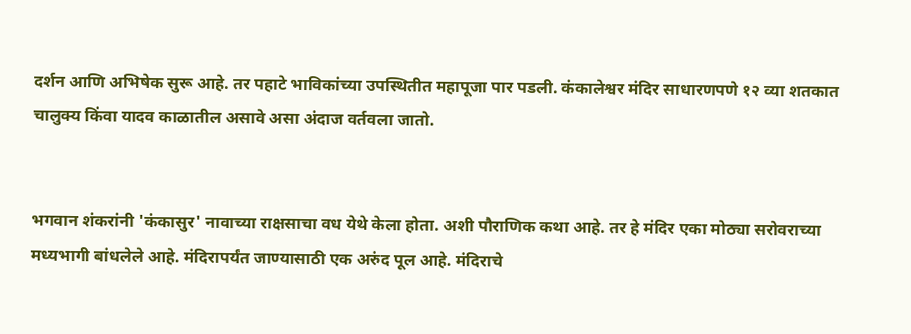दर्शन आणि अभिषेक सुरू आहे. तर पहाटे भाविकांच्या उपस्थितीत महापूजा पार पडली. कंकालेश्वर मंदिर साधारणपणे १२ व्या शतकात चालुक्य किंवा यादव काळातील असावे असा अंदाज वर्तवला जातो.


भगवान शंकरांनी 'कंकासुर' नावाच्या राक्षसाचा वध येथे केला होता. अशी पौराणिक कथा आहे. तर हे मंदिर एका मोठ्या सरोवराच्या मध्यभागी बांधलेले आहे. मंदिरापर्यंत जाण्यासाठी एक अरुंद पूल आहे. मंदिराचे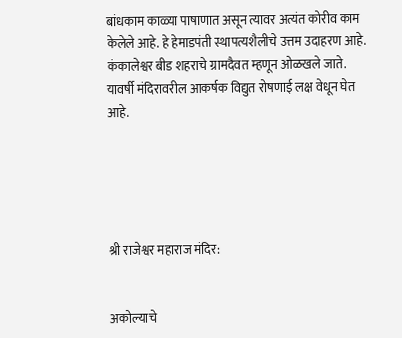बांधकाम काळ्या पाषाणात असून त्यावर अत्यंत कोरीव काम केलेले आहे. हे हेमाडपंती स्थापत्यशैलीचे उत्तम उदाहरण आहे. कंकालेश्वर बीड शहराचे ग्रामदैवत म्हणून ओळखले जाते. यावर्षी मंदिरावरील आकर्षक विद्युत रोषणाई लक्ष वेधून घेत आहे.





श्री राजेश्वर महाराज मंदिर:


अकोल्याचे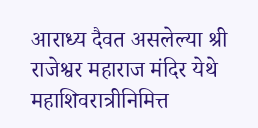आराध्य दैवत असलेल्या श्री राजेश्वर महाराज मंदिर येथे महाशिवरात्रीनिमित्त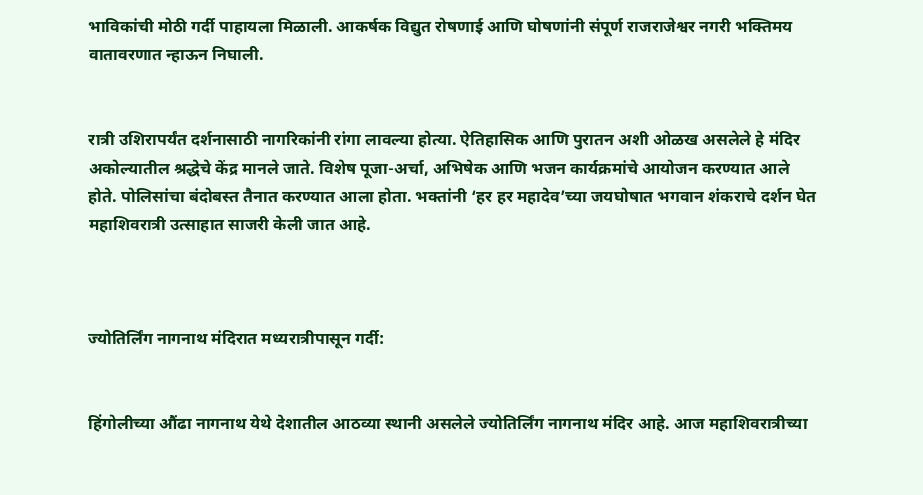भाविकांची मोठी गर्दी पाहायला मिळाली. आकर्षक विद्युत रोषणाई आणि घोषणांनी संपूर्ण राजराजेश्वर नगरी भक्तिमय वातावरणात न्हाऊन निघाली.


रात्री उशिरापर्यंत दर्शनासाठी नागरिकांनी रांगा लावल्या होत्या. ऐतिहासिक आणि पुरातन अशी ओळख असलेले हे मंदिर अकोल्यातील श्रद्धेचे केंद्र मानले जाते. विशेष पूजा-अर्चा, अभिषेक आणि भजन कार्यक्रमांचे आयोजन करण्यात आले होते. पोलिसांचा बंदोबस्त तैनात करण्यात आला होता. भक्तांनी ‘हर हर महादेव’च्या जयघोषात भगवान शंकराचे दर्शन घेत महाशिवरात्री उत्साहात साजरी केली जात आहे.



ज्योतिर्लिंग नागनाथ मंदिरात मध्यरात्रीपासून गर्दी:


हिंगोलीच्या औंढा नागनाथ येथे देशातील आठव्या स्थानी असलेले ज्योतिर्लिंग नागनाथ मंदिर आहे. आज महाशिवरात्रीच्या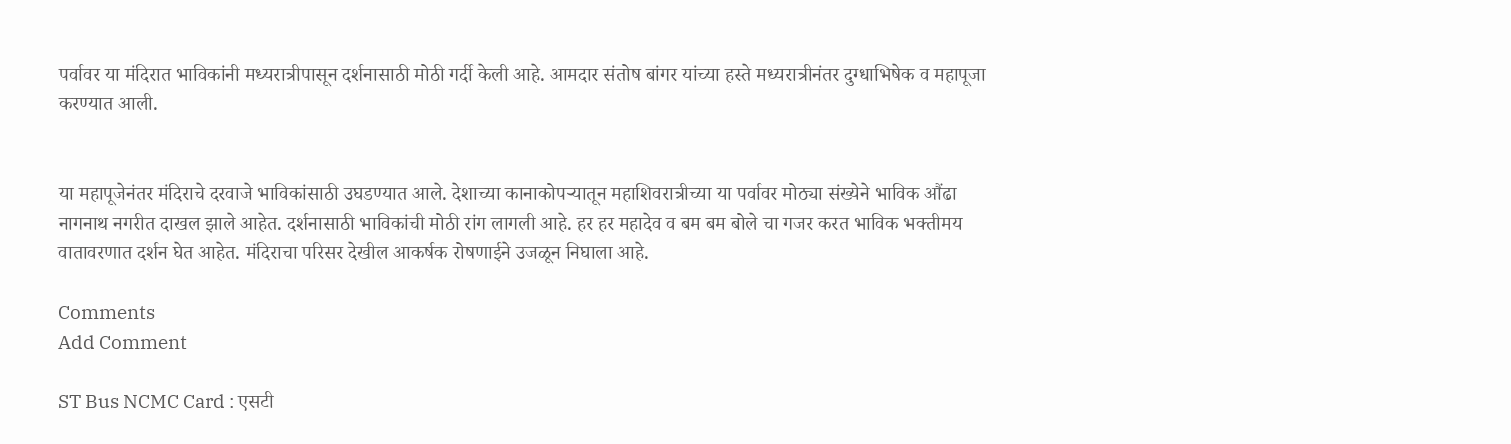पर्वावर या मंदिरात भाविकांनी मध्यरात्रीपासून दर्शनासाठी मोठी गर्दी केली आहे. आमदार संतोष बांगर यांच्या हस्ते मध्यरात्रीनंतर दुग्धाभिषेक व महापूजा करण्यात आली.


या महापूजेनंतर मंदिराचे दरवाजे भाविकांसाठी उघडण्यात आले. देशाच्या कानाकोपऱ्यातून महाशिवरात्रीच्या या पर्वावर मोठ्या संख्येने भाविक औंढा नागनाथ नगरीत दाखल झाले आहेत. दर्शनासाठी भाविकांची मोठी रांग लागली आहे. हर हर महादेव व बम बम बोले चा गजर करत भाविक भक्तीमय वातावरणात दर्शन घेत आहेत. मंदिराचा परिसर देखील आकर्षक रोषणाईने उजळून निघाला आहे.

Comments
Add Comment

ST Bus NCMC Card : एसटी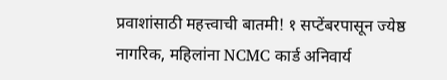प्रवाशांसाठी महत्त्वाची बातमी! १ सप्टेंबरपासून ज्येष्ठ नागरिक, महिलांना NCMC कार्ड अनिवार्य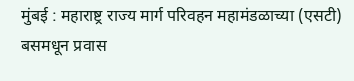मुंबई : महाराष्ट्र राज्य मार्ग परिवहन महामंडळाच्या (एसटी) बसमधून प्रवास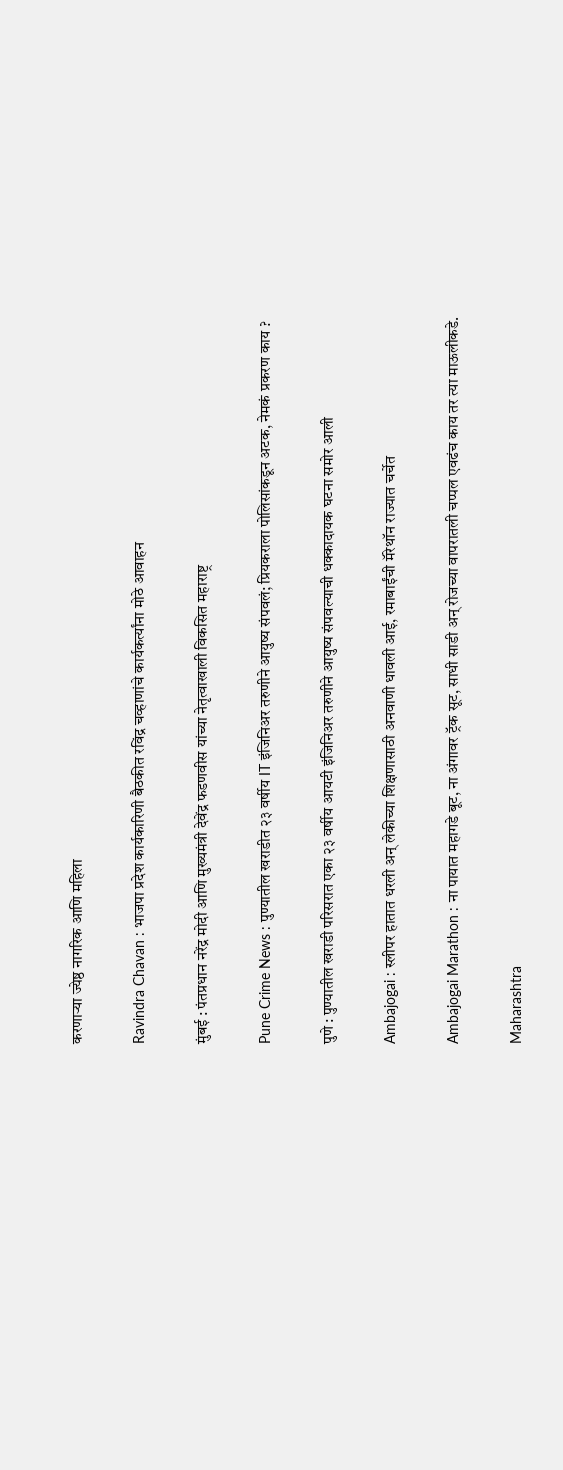करणाऱ्या ज्येष्ठ नागरिक आणि महिला

Ravindra Chavan : भाजपा प्रदेश कार्यकारिणी बैठकीत रविंद्र चव्हाणांचे कार्यकर्त्यांना मोठे आवाहन

मुंबई : पंतप्रधान नरेंद्र मोदी आणि मुख्यमंत्री देवेंद्र फडणवीस यांच्या नेतृत्वाखाली विकसित महाराष्ट्र

Pune Crime News : पुण्यातील खराडीत २३ वर्षीय IT इंजिनिअर तरुणीने आयुष्य संपवलं; प्रियकराला पोलिसांकडून अटक, नेमकं प्रकरण काय ?

पुणे : पुण्यातील खराडी परिसरात एका २३ वर्षीय आयटी इंजिनिअर तरुणीने आयुष्य संपवल्याची धक्कादायक घटना समोर आली

Ambajogai : स्लीपर हातात धरली अन् लेकीच्या शिक्षणासाठी अनवाणी धावली आई, रमाबाईंची मॅरेथॉन राज्यात चर्चेत

Ambajogai Marathon : ना पायात महागडे बूट, ना अंगावर ट्रॅक सूट, साधी साडी अन् रोजच्या वापरातली चप्पल एवढंच काय तर त्या माऊलीकडे.

Maharashtra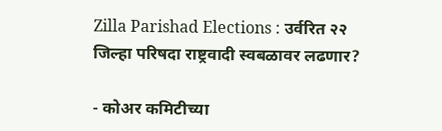Zilla Parishad Elections : उर्वरित २२ जिल्हा परिषदा राष्ट्रवादी स्वबळावर लढणार?

- कोअर कमिटीच्या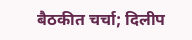बैठकीत चर्चा; दिलीप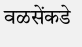वळसेंकडे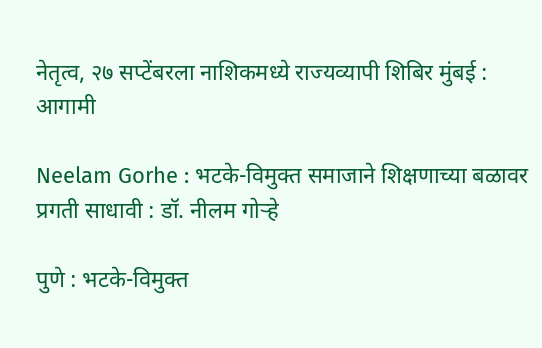नेतृत्व, २७ सप्टेंबरला नाशिकमध्ये राज्यव्यापी शिबिर मुंबई : आगामी

Neelam Gorhe : भटके-विमुक्त समाजाने शिक्षणाच्या बळावर प्रगती साधावी : डॉ. नीलम गोऱ्हे

पुणे : भटके-विमुक्त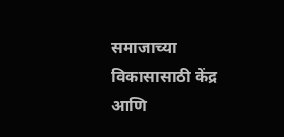समाजाच्या विकासासाठी केंद्र आणि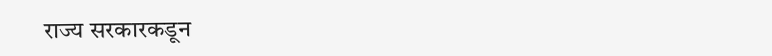राज्य सरकारकडून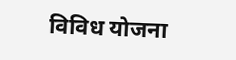विविध योजना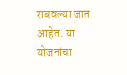राबवल्या जात आहेत. या योजनांचा